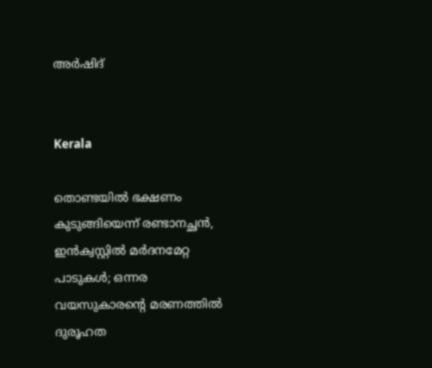അർഷിദ്


Kerala

തൊണ്ടയിൽ ഭക്ഷണം കുടുങ്ങിയെന്ന് രണ്ടാനച്ഛൻ, ഇൻക്വസ്റ്റിൽ മർദനമേറ്റ പാടുകൾ; ഒന്നര വയസുകാരന്‍റെ മരണത്തിൽ ദുരൂഹത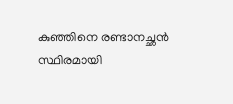കുഞ്ഞിനെ രണ്ടാനച്ഛൻ സ്ഥിരമായി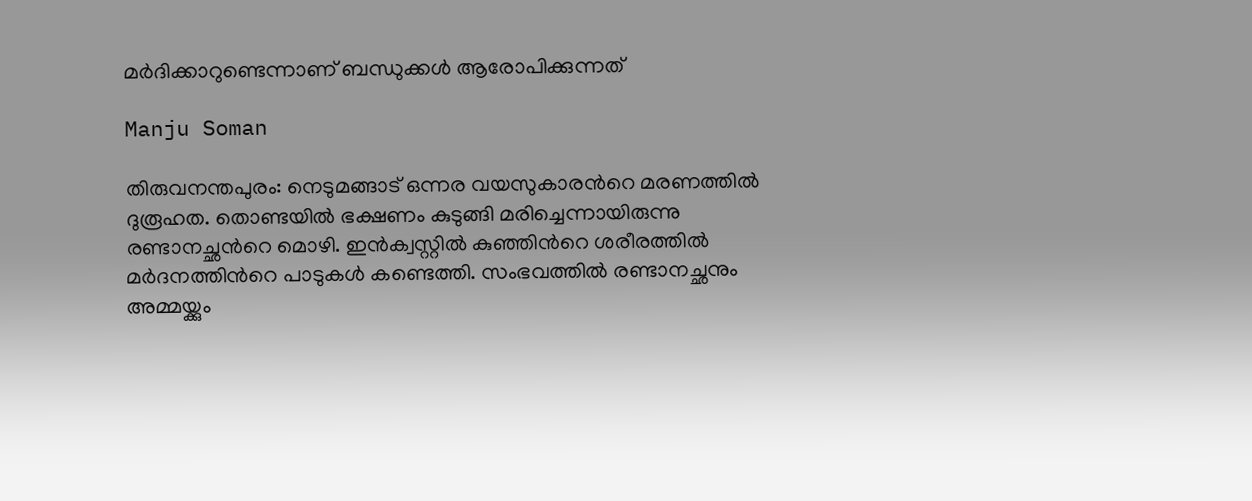മർദിക്കാറുണ്ടെന്നാണ് ബന്ധുക്കൾ ആരോപിക്കുന്നത്

Manju Soman

തിരുവനന്തപുരം: നെടുമങ്ങാട് ഒന്നര വയസുകാരന്‍റെ മരണത്തിൽ ദുരൂഹത. തൊണ്ടയിൽ ഭക്ഷണം കുടുങ്ങി മരിച്ചെന്നായിരുന്നു രണ്ടാനച്ഛന്‍റെ മൊഴി. ഇൻക്വസ്റ്റിൽ കുഞ്ഞിന്‍റെ ശരീരത്തിൽ മർദനത്തിന്‍റെ പാടുകൾ കണ്ടെത്തി. സംഭവത്തിൽ രണ്ടാനച്ഛനും അമ്മയ്ക്കും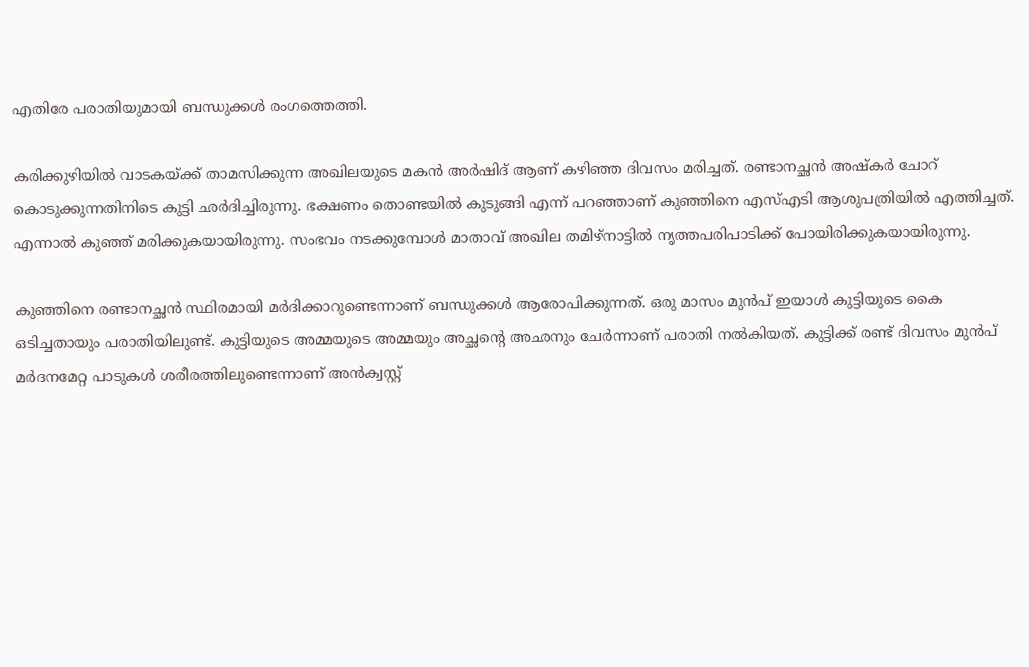എതിരേ പരാതിയുമായി ബന്ധുക്കൾ രംഗത്തെത്തി.

കരിക്കുഴിയിൽ വാടകയ്ക്ക് താമസിക്കുന്ന അഖിലയുടെ മകൻ അർഷിദ് ആണ് കഴിഞ്ഞ ദിവസം മരിച്ചത്. രണ്ടാനച്ഛൻ അഷ്കർ ചോറ് കൊടുക്കുന്നതിനിടെ കുട്ടി ഛർദിച്ചിരുന്നു. ഭക്ഷണം തൊണ്ടയിൽ കുടുങ്ങി എന്ന് പറഞ്ഞാണ് കുഞ്ഞിനെ എസ്എടി ആശുപത്രിയിൽ എത്തിച്ചത്. എന്നാൽ കുഞ്ഞ് മരിക്കുകയായിരുന്നു. സംഭവം നടക്കുമ്പോൾ മാതാവ് അഖില തമിഴ്നാട്ടിൽ നൃത്തപരിപാടിക്ക് പോയിരിക്കുകയായിരുന്നു.

കുഞ്ഞിനെ രണ്ടാനച്ഛൻ സ്ഥിരമായി മർദിക്കാറുണ്ടെന്നാണ് ബന്ധുക്കൾ ആരോപിക്കുന്നത്. ഒരു മാസം മുൻപ് ഇയാൾ കുട്ടിയുടെ കൈ ഒടിച്ചതായും പരാതിയിലുണ്ട്. കുട്ടിയുടെ അമ്മയുടെ അമ്മയും അച്ഛന്‍റെ അഛനും ചേർന്നാണ് പരാതി നൽകിയത്. കുട്ടിക്ക് രണ്ട് ദിവസം മുൻപ് മർദനമേറ്റ പാടുകൾ ശരീരത്തിലുണ്ടെന്നാണ് അൻക്വസ്റ്റ്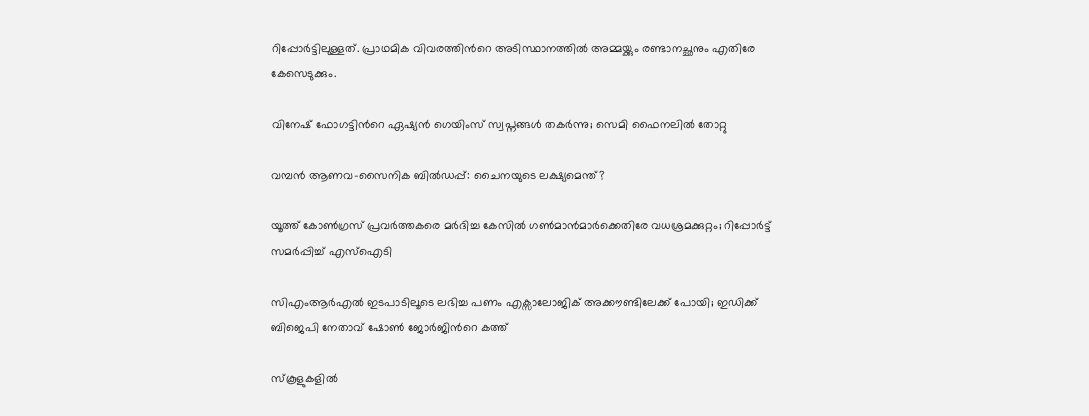റിപ്പോർട്ടിലുള്ളത്. പ്രാഥമിക വിവരത്തിന്‍റെ അടിസ്ഥാനത്തിൽ അമ്മയ്ക്കും രണ്ടാനച്ഛനും എതിരേ കേസെടുക്കും.

വിനേഷ് ഫോഗട്ടിന്‍റെ ഏഷ്യന്‍ ഗെയിംസ് സ്വപ്നങ്ങള്‍ തകര്‍ന്നു; സെമി ഫൈനലിൽ തോറ്റു

വമ്പൻ ആണവ-സൈനിക ബിൽഡപ്പ്: ചൈനയുടെ ലക്ഷ്യമെന്ത്?

യൂത്ത് കോൺഗ്രസ് പ്രവർത്തകരെ മർദിച്ച കേസിൽ ഗൺമാൻമാർക്കെതിരേ വധശ്രമക്കുറ്റം; റിപ്പോർട്ട് സമർപ്പിച്ച് എസ്ഐടി

സിഎംആർഎൽ ഇടപാടിലൂടെ ലഭിച്ച പണം എക്സാലോജിക് അക്കൗണ്ടിലേക്ക് പോയി; ഇഡിക്ക് ബിജെപി നേതാവ് ഷോൺ ജോർജിന്‍റെ കത്ത്

സ്കൂളുകളിൽ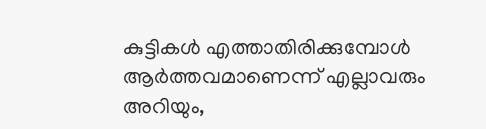കുട്ടികൾ എത്താതിരിക്കുമ്പോൾ ആർത്തവമാണെന്ന് എല്ലാവരും അറിയും,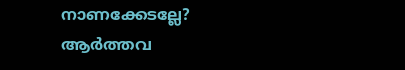നാണക്കേടല്ലേ? ആർത്തവ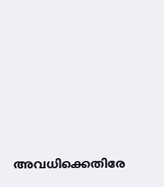അവധിക്കെതിരേ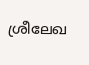ശ്രീലേഖ